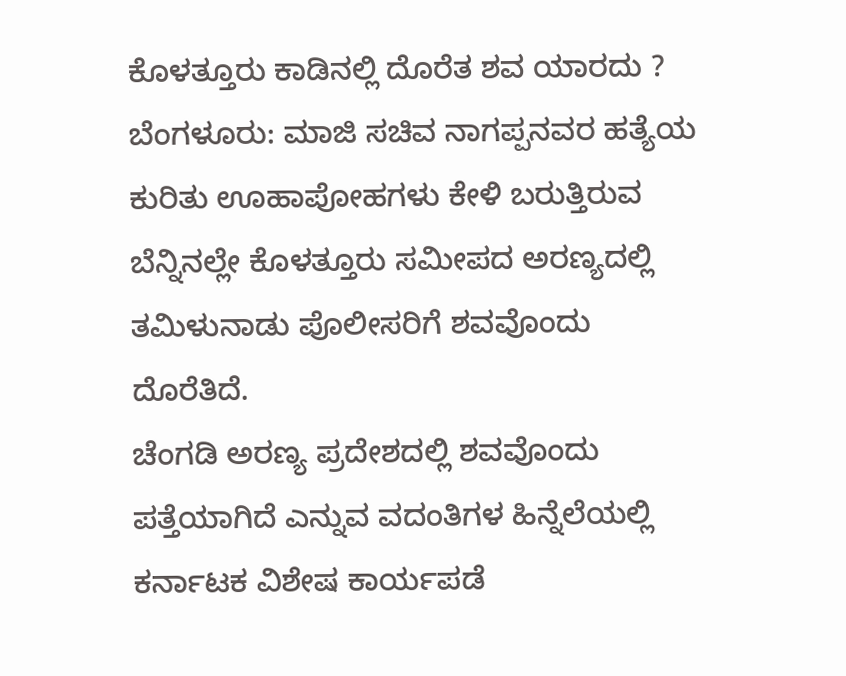ಕೊಳತ್ತೂರು ಕಾಡಿನಲ್ಲಿ ದೊರೆತ ಶವ ಯಾರದು ?
ಬೆಂಗಳೂರು: ಮಾಜಿ ಸಚಿವ ನಾಗಪ್ಪನವರ ಹತ್ಯೆಯ ಕುರಿತು ಊಹಾಪೋಹಗಳು ಕೇಳಿ ಬರುತ್ತಿರುವ ಬೆನ್ನಿನಲ್ಲೇ ಕೊಳತ್ತೂರು ಸಮೀಪದ ಅರಣ್ಯದಲ್ಲಿ ತಮಿಳುನಾಡು ಪೊಲೀಸರಿಗೆ ಶವವೊಂದು ದೊರೆತಿದೆ.
ಚೆಂಗಡಿ ಅರಣ್ಯ ಪ್ರದೇಶದಲ್ಲಿ ಶವವೊಂದು ಪತ್ತೆಯಾಗಿದೆ ಎನ್ನುವ ವದಂತಿಗಳ ಹಿನ್ನೆಲೆಯಲ್ಲಿ ಕರ್ನಾಟಕ ವಿಶೇಷ ಕಾರ್ಯಪಡೆ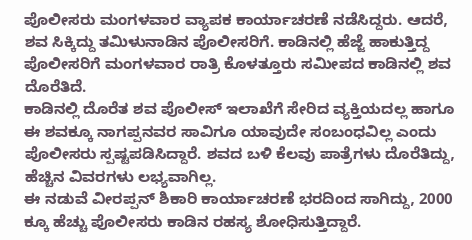ಪೊಲೀಸರು ಮಂಗಳವಾರ ವ್ಯಾಪಕ ಕಾರ್ಯಾಚರಣೆ ನಡೆಸಿದ್ದರು. ಆದರೆ, ಶವ ಸಿಕ್ಕಿದ್ದು ತಮಿಳುನಾಡಿನ ಪೊಲೀಸರಿಗೆ. ಕಾಡಿನಲ್ಲಿ ಹೆಜ್ಜೆ ಹಾಕುತ್ತಿದ್ದ ಪೊಲೀಸರಿಗೆ ಮಂಗಳವಾರ ರಾತ್ರಿ ಕೊಳತ್ತೂರು ಸಮೀಪದ ಕಾಡಿನಲ್ಲಿ ಶವ ದೊರೆತಿದೆ.
ಕಾಡಿನಲ್ಲಿ ದೊರೆತ ಶವ ಪೊಲೀಸ್ ಇಲಾಖೆಗೆ ಸೇರಿದ ವ್ಯಕ್ತಿಯದಲ್ಲ ಹಾಗೂ ಈ ಶವಕ್ಕೂ ನಾಗಪ್ಪನವರ ಸಾವಿಗೂ ಯಾವುದೇ ಸಂಬಂಧವಿಲ್ಲ ಎಂದು ಪೊಲೀಸರು ಸ್ಪಷ್ಟಪಡಿಸಿದ್ದಾರೆ. ಶವದ ಬಳಿ ಕೆಲವು ಪಾತ್ರೆಗಳು ದೊರೆತಿದ್ದು, ಹೆಚ್ಚಿನ ವಿವರಗಳು ಲಭ್ಯವಾಗಿಲ್ಲ.
ಈ ನಡುವೆ ವೀರಪ್ಪನ್ ಶಿಕಾರಿ ಕಾರ್ಯಾಚರಣೆ ಭರದಿಂದ ಸಾಗಿದ್ದು, 2000 ಕ್ಕೂ ಹೆಚ್ಚು ಪೊಲೀಸರು ಕಾಡಿನ ರಹಸ್ಯ ಶೋಧಿಸುತ್ತಿದ್ದಾರೆ.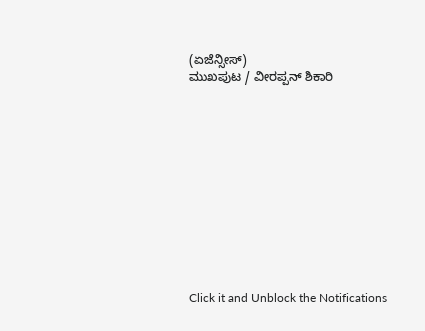(ಏಜೆನ್ಸೀಸ್)
ಮುಖಪುಟ / ವೀರಪ್ಪನ್ ಶಿಕಾರಿ












Click it and Unblock the Notifications